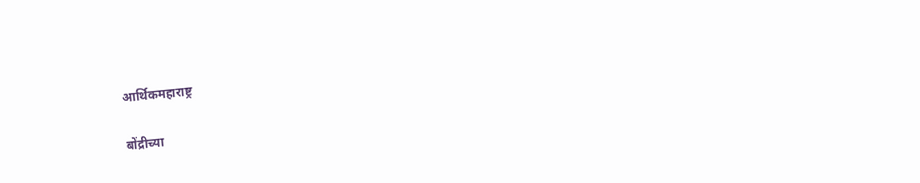आर्थिकमहाराष्ट्र

बोंद्रीच्या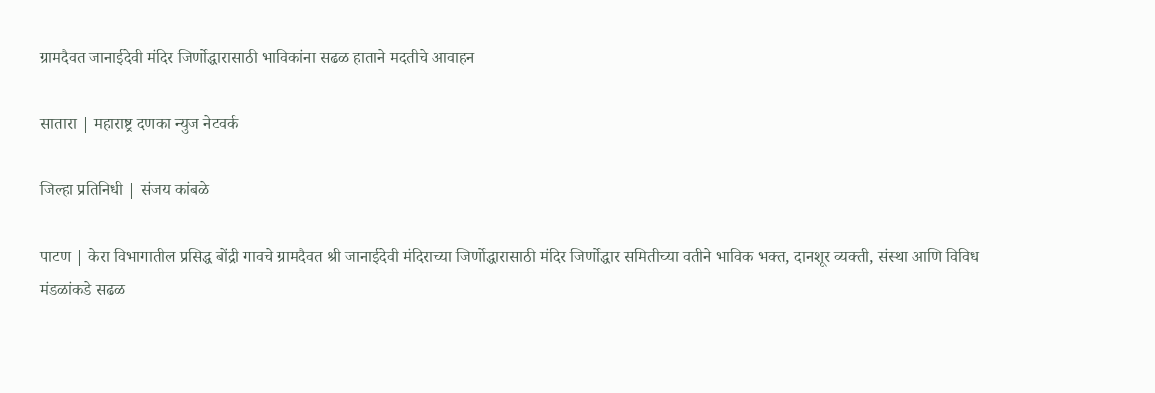ग्रामदैवत जानाईदेवी मंदिर जिर्णोद्धारासाठी भाविकांना सढळ हाताने मदतीचे आवाहन

सातारा | महाराष्ट्र दणका न्युज नेटवर्क

जिल्हा प्रतिनिधी | संजय कांबळे

पाटण | केरा विभागातील प्रसिद्ध बोंद्री गावचे ग्रामदैवत श्री जानाईदेवी मंदिराच्या जिर्णोद्धारासाठी मंदिर जिर्णोद्धार समितीच्या वतीने भाविक भक्त, दानशूर व्यक्ती, संस्था आणि विविध मंडळांकडे सढळ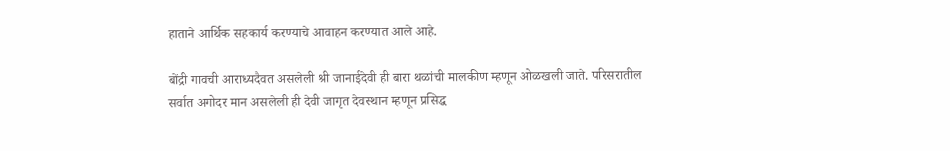हाताने आर्थिक सहकार्य करण्याचे आवाहन करण्यात आले आहे.

बोंद्री गावची आराध्यदैवत असलेली श्री जानाईदेवी ही बारा थळांची मालकीण म्हणून ओळखली जाते. परिसरातील सर्वात अगोदर मान असलेली ही देवी जागृत देवस्थान म्हणून प्रसिद्ध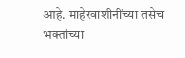आहे. माहेरवाशीनींच्या तसेच भक्तांच्या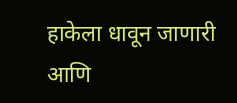हाकेला धावून जाणारी आणि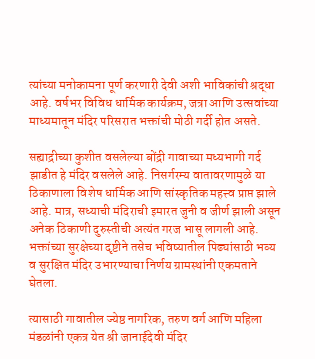त्यांच्या मनोकामना पूर्ण करणारी देवी अशी भाविकांची श्रद्धा आहे. वर्षभर विविध धार्मिक कार्यक्रम, जत्रा आणि उत्सवांच्या माध्यमातून मंदिर परिसरात भक्तांची मोठी गर्दी होत असते.

सह्याद्रीच्या कुशीत वसलेल्या बोंद्री गावाच्या मध्यभागी गर्द झाडीत हे मंदिर वसलेले आहे. निसर्गरम्य वातावरणामुळे या ठिकाणाला विशेष धार्मिक आणि सांस्कृतिक महत्त्व प्राप्त झाले आहे. मात्र, सध्याची मंदिराची इमारत जुनी व जीर्ण झाली असून अनेक ठिकाणी दुरुस्तीची अत्यंत गरज भासू लागली आहे. भक्तांच्या सुरक्षेच्या दृष्टीने तसेच भविष्यातील पिढ्यांसाठी भव्य व सुरक्षित मंदिर उभारण्याचा निर्णय ग्रामस्थांनी एकमताने घेतला.

त्यासाठी गावातील ज्येष्ठ नागरिक, तरुण वर्ग आणि महिला मंडळांनी एकत्र येत श्री जानाईदेवी मंदिर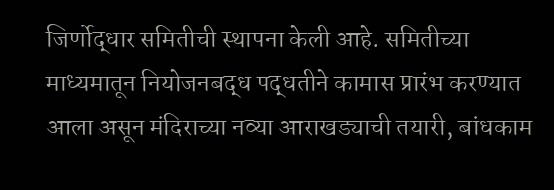जिर्णोद्धार समितीची स्थापना केली आहे. समितीच्या माध्यमातून नियोजनबद्ध पद्धतीने कामास प्रारंभ करण्यात आला असून मंदिराच्या नव्या आराखड्याची तयारी, बांधकाम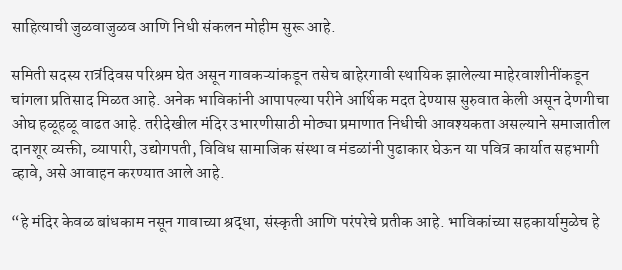साहित्याची जुळवाजुळव आणि निधी संकलन मोहीम सुरू आहे.

समिती सदस्य रात्रंदिवस परिश्रम घेत असून गावकऱ्यांकडून तसेच बाहेरगावी स्थायिक झालेल्या माहेरवाशीनींकडून चांगला प्रतिसाद मिळत आहे. अनेक भाविकांनी आपापल्या परीने आर्थिक मदत देण्यास सुरुवात केली असून देणगीचा ओघ हळूहळू वाढत आहे. तरीदेखील मंदिर उभारणीसाठी मोठ्या प्रमाणात निधीची आवश्यकता असल्याने समाजातील दानशूर व्यक्ती, व्यापारी, उद्योगपती, विविध सामाजिक संस्था व मंडळांनी पुढाकार घेऊन या पवित्र कार्यात सहभागी व्हावे, असे आवाहन करण्यात आले आहे.

“हे मंदिर केवळ बांधकाम नसून गावाच्या श्रद्धा, संस्कृती आणि परंपरेचे प्रतीक आहे. भाविकांच्या सहकार्यामुळेच हे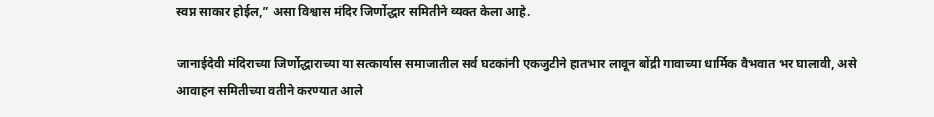स्वप्न साकार होईल,” असा विश्वास मंदिर जिर्णोद्धार समितीने व्यक्त केला आहे.

जानाईदेवी मंदिराच्या जिर्णोद्धाराच्या या सत्कार्यास समाजातील सर्व घटकांनी एकजुटीने हातभार लावून बोंद्री गावाच्या धार्मिक वैभवात भर घालावी, असे आवाहन समितीच्या वतीने करण्यात आले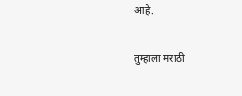आहे.

तुम्हाला मराठी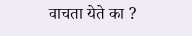वाचता येते का ?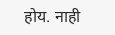होय. नाही